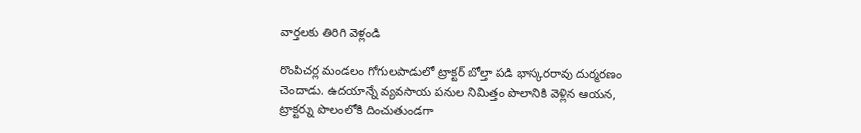వార్తలకు తిరిగి వెళ్లండి

రొంపిచర్ల మండలం గోగులపాడులో ట్రాక్టర్ బోల్తా పడి భాస్కరరావు దుర్మరణం చెందాడు. ఉదయాన్నే వ్యవసాయ పనుల నిమిత్తం పొలానికి వెళ్లిన ఆయన, ట్రాక్టర్ను పొలంలోకి దించుతుండగా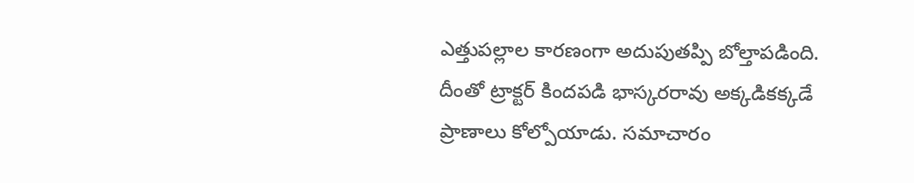ఎత్తుపల్లాల కారణంగా అదుపుతప్పి బోల్తాపడింది.
దీంతో ట్రాక్టర్ కిందపడి భాస్కరరావు అక్కడికక్కడే ప్రాణాలు కోల్పోయాడు. సమాచారం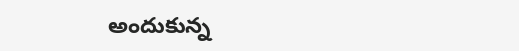అందుకున్న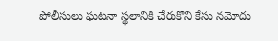పోలీసులు ఘటనా స్థలానికి చేరుకొని కేసు నమోదు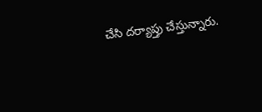చేసి దర్యాప్తు చేస్తున్నారు.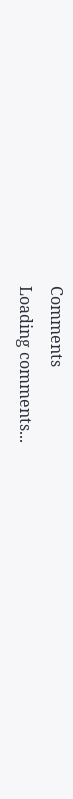Comments
Loading comments...